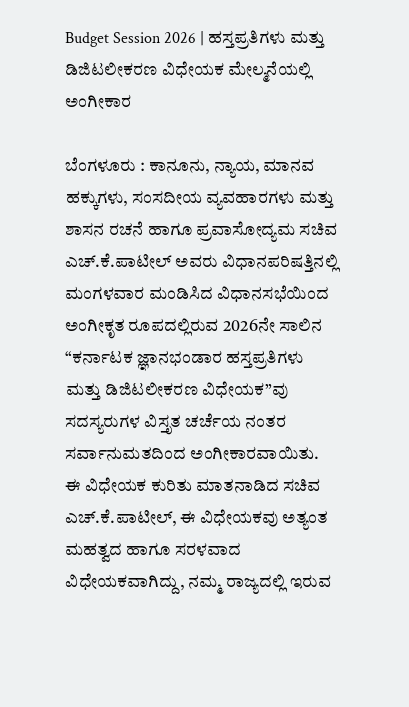Budget Session 2026 | ಹಸ್ತಪ್ರತಿಗಳು ಮತ್ತು ಡಿಜಿಟಲೀಕರಣ ವಿಧೇಯಕ ಮೇಲ್ಮನೆಯಲ್ಲಿ ಅಂಗೀಕಾರ

ಬೆಂಗಳೂರು : ಕಾನೂನು, ನ್ಯಾಯ, ಮಾನವ ಹಕ್ಕುಗಳು, ಸಂಸದೀಯ ವ್ಯವಹಾರಗಳು ಮತ್ತು ಶಾಸನ ರಚನೆ ಹಾಗೂ ಪ್ರವಾಸೋದ್ಯಮ ಸಚಿವ ಎಚ್.ಕೆ.ಪಾಟೀಲ್ ಅವರು ವಿಧಾನಪರಿಷತ್ತಿನಲ್ಲಿ ಮಂಗಳವಾರ ಮಂಡಿಸಿದ ವಿಧಾನಸಭೆಯಿಂದ ಅಂಗೀಕೃತ ರೂಪದಲ್ಲಿರುವ 2026ನೇ ಸಾಲಿನ “ಕರ್ನಾಟಕ ಜ್ಞಾನಭಂಡಾರ ಹಸ್ತಪ್ರತಿಗಳು ಮತ್ತು ಡಿಜಿಟಲೀಕರಣ ವಿಧೇಯಕ”ವು ಸದಸ್ಯರುಗಳ ವಿಸ್ತೃತ ಚರ್ಚೆಯ ನಂತರ ಸರ್ವಾನುಮತದಿಂದ ಅಂಗೀಕಾರವಾಯಿತು.
ಈ ವಿಧೇಯಕ ಕುರಿತು ಮಾತನಾಡಿದ ಸಚಿವ ಎಚ್.ಕೆ.ಪಾಟೀಲ್, ಈ ವಿಧೇಯಕವು ಅತ್ಯಂತ ಮಹತ್ವದ ಹಾಗೂ ಸರಳವಾದ ವಿಧೇಯಕವಾಗಿದ್ದು, ನಮ್ಮ ರಾಜ್ಯದಲ್ಲಿ ಇರುವ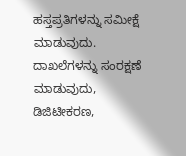ಹಸ್ತಪ್ರತಿಗಳನ್ನು ಸಮೀಕ್ಷೆ ಮಾಡುವುದು. ದಾಖಲೆಗಳನ್ನು ಸಂರಕ್ಷಣೆ ಮಾಡುವುದು, ಡಿಜಿಟೀಕರಣ,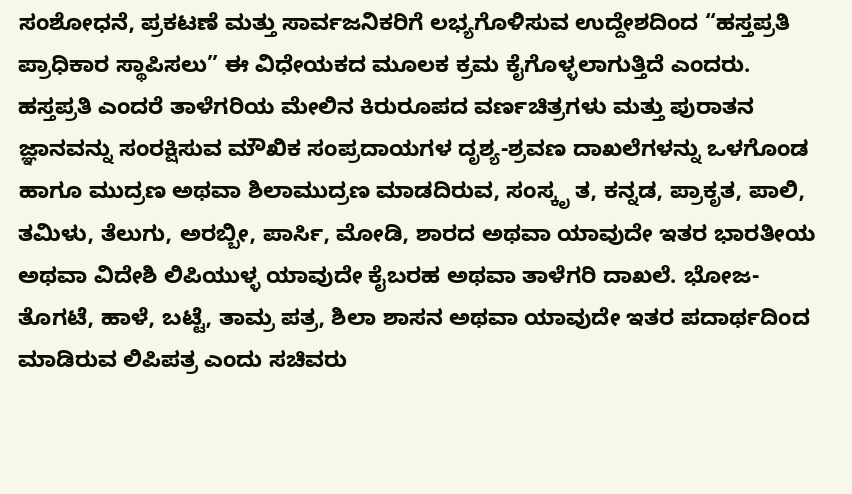ಸಂಶೋಧನೆ, ಪ್ರಕಟಣೆ ಮತ್ತು ಸಾರ್ವಜನಿಕರಿಗೆ ಲಭ್ಯಗೊಳಿಸುವ ಉದ್ದೇಶದಿಂದ “ಹಸ್ತಪ್ರತಿ ಪ್ರಾಧಿಕಾರ ಸ್ಥಾಪಿಸಲು” ಈ ವಿಧೇಯಕದ ಮೂಲಕ ಕ್ರಮ ಕೈಗೊಳ್ಳಲಾಗುತ್ತಿದೆ ಎಂದರು.
ಹಸ್ತಪ್ರತಿ ಎಂದರೆ ತಾಳೆಗರಿಯ ಮೇಲಿನ ಕಿರುರೂಪದ ವರ್ಣಚಿತ್ರಗಳು ಮತ್ತು ಪುರಾತನ ಜ್ಞಾನವನ್ನು ಸಂರಕ್ಷಿಸುವ ಮೌಖಿಕ ಸಂಪ್ರದಾಯಗಳ ದೃಶ್ಯ-ಶ್ರವಣ ದಾಖಲೆಗಳನ್ನು ಒಳಗೊಂಡ ಹಾಗೂ ಮುದ್ರಣ ಅಥವಾ ಶಿಲಾಮುದ್ರಣ ಮಾಡದಿರುವ, ಸಂಸ್ಕೃ ತ, ಕನ್ನಡ, ಪ್ರಾಕೃತ, ಪಾಲಿ, ತಮಿಳು, ತೆಲುಗು, ಅರಬ್ಬೀ, ಪಾರ್ಸಿ, ಮೋಡಿ, ಶಾರದ ಅಥವಾ ಯಾವುದೇ ಇತರ ಭಾರತೀಯ ಅಥವಾ ವಿದೇಶಿ ಲಿಪಿಯುಳ್ಳ ಯಾವುದೇ ಕೈಬರಹ ಅಥವಾ ತಾಳೆಗರಿ ದಾಖಲೆ. ಭೋಜ-ತೊಗಟೆ, ಹಾಳೆ, ಬಟ್ಟೆ, ತಾಮ್ರ ಪತ್ರ, ಶಿಲಾ ಶಾಸನ ಅಥವಾ ಯಾವುದೇ ಇತರ ಪದಾರ್ಥದಿಂದ ಮಾಡಿರುವ ಲಿಪಿಪತ್ರ ಎಂದು ಸಚಿವರು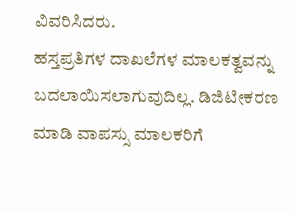ವಿವರಿಸಿದರು.
ಹಸ್ತಪ್ರತಿಗಳ ದಾಖಲೆಗಳ ಮಾಲಕತ್ವವನ್ನು ಬದಲಾಯಿಸಲಾಗುವುದಿಲ್ಲ. ಡಿಜಿಟೀಕರಣ ಮಾಡಿ ವಾಪಸ್ಸು ಮಾಲಕರಿಗೆ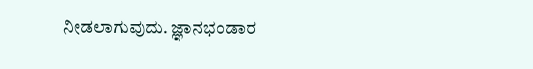ನೀಡಲಾಗುವುದು. ಜ್ಞಾನಭಂಡಾರ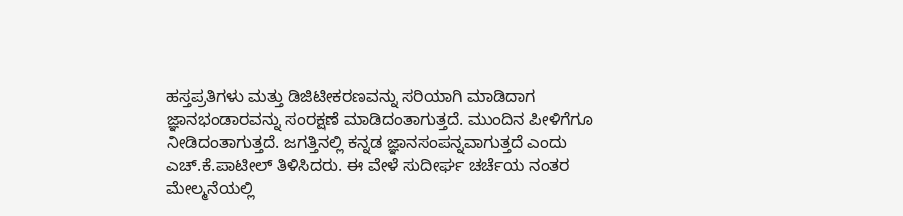ಹಸ್ತಪ್ರತಿಗಳು ಮತ್ತು ಡಿಜಿಟೀಕರಣವನ್ನು ಸರಿಯಾಗಿ ಮಾಡಿದಾಗ ಜ್ಞಾನಭಂಡಾರವನ್ನು ಸಂರಕ್ಷಣೆ ಮಾಡಿದಂತಾಗುತ್ತದೆ. ಮುಂದಿನ ಪೀಳಿಗೆಗೂ ನೀಡಿದಂತಾಗುತ್ತದೆ. ಜಗತ್ತಿನಲ್ಲಿ ಕನ್ನಡ ಜ್ಞಾನಸಂಪನ್ನವಾಗುತ್ತದೆ ಎಂದು ಎಚ್.ಕೆ.ಪಾಟೀಲ್ ತಿಳಿಸಿದರು. ಈ ವೇಳೆ ಸುದೀರ್ಘ ಚರ್ಚೆಯ ನಂತರ ಮೇಲ್ಮನೆಯಲ್ಲಿ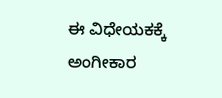ಈ ವಿಧೇಯಕಕ್ಕೆ ಅಂಗೀಕಾರ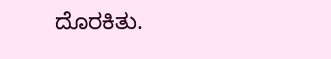ದೊರಕಿತು.